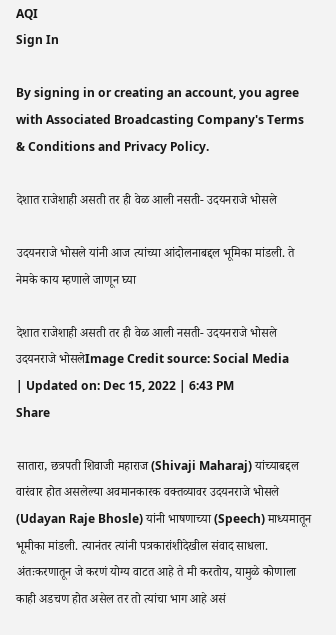AQI
Sign In

By signing in or creating an account, you agree with Associated Broadcasting Company's Terms & Conditions and Privacy Policy.

देशात राजेशाही असती तर ही वेळ आली नसती- उदयनराजे भोसले

उदयनराजे भोसले यांनी आज त्यांच्या आंदोलनाबद्दल भूमिका मांडली. ते नेमके काय म्हणाले जाणून घ्या

देशात राजेशाही असती तर ही वेळ आली नसती- उदयनराजे भोसले
उदयनराजे भोसलेImage Credit source: Social Media
| Updated on: Dec 15, 2022 | 6:43 PM
Share

सातारा, छत्रपती शिवाजी महाराज (Shivaji Maharaj) यांच्याबद्दल वारंवार होत असलेल्या अवमानकारक वक्तव्यावर उदयनराजे भोसले (Udayan Raje Bhosle) यांनी भाषणाच्या (Speech) माध्यमातून भूमीका मांडली. त्यानंतर त्यांनी पत्रकारांशीदेखील संवाद साधला. अंतःकरणातून जे करणं योग्य वाटत आहे ते मी करतोय, यामुळे कोणाला काही अडचण होत असेल तर तो त्यांचा भाग आहे असं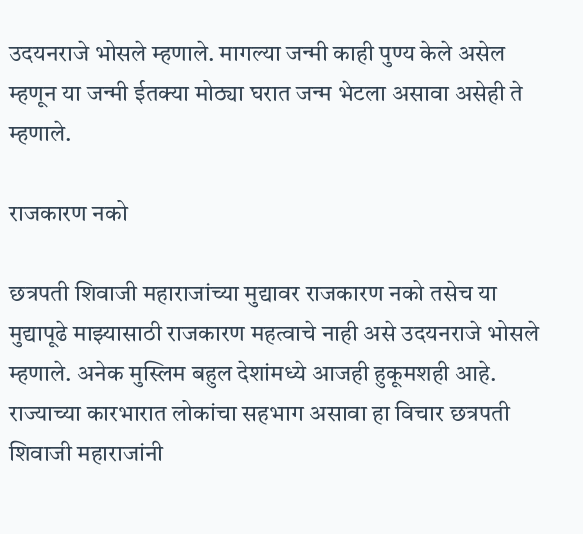उदयनराजे भोसले म्हणाले. मागल्या जन्मी काही पुण्य केले असेल म्हणून या जन्मी ईतक्या मोठ्या घरात जन्म भेटला असावा असेही ते म्हणाले.

राजकारण नको

छत्रपती शिवाजी महाराजांच्या मुद्यावर राजकारण नको तसेच या मुद्यापूढे माझ्यासाठी राजकारण महत्वाचे नाही असे उदयनराजे भोसले म्हणाले. अनेक मुस्लिम बहुल देशांमध्ये आजही हुकूमशही आहे. राज्याच्या कारभारात लोकांचा सहभाग असावा हा विचार छत्रपती शिवाजी महाराजांनी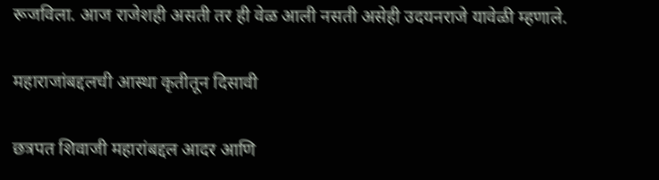रूजविला. आज राजेशही असती तर ही वेळ आली नसती असेही उदयनराजे यावेळी म्हणाले.

महाराजांबद्दलची आस्था कृतीतून दिसावी

छत्रपत शिवाजी महारांबद्दल आदर आणि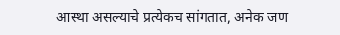आस्था असल्याचे प्रत्येकच सांगतात, अनेक जण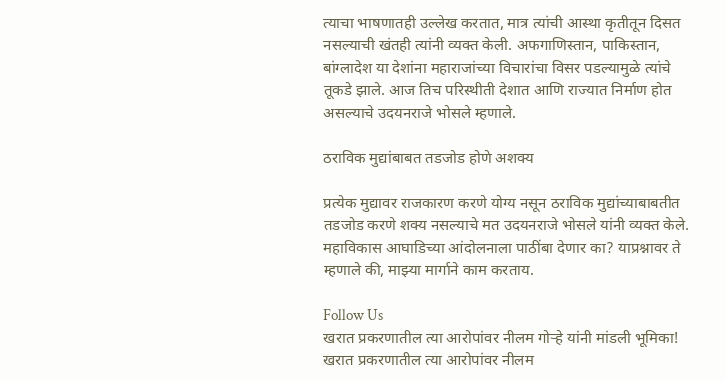त्याचा भाषणातही उल्लेख करतात, मात्र त्यांची आस्था कृतीतून दिसत नसल्याची खंतही त्यांनी व्यक्त केली. अफगाणिस्तान, पाकिस्तान, बांग्लादेश या देशांना महाराजांच्या विचारांचा विसर पडल्यामुळे त्यांचे तूकडे झाले. आज तिच परिस्थीती देशात आणि राज्यात निर्माण होत असल्याचे उदयनराजे भोसले म्हणाले.

ठराविक मुद्यांबाबत तडजोड होणे अशक्य

प्रत्येक मुद्यावर राजकारण करणे योग्य नसून ठराविक मुद्यांच्याबाबतीत तडजोड करणे शक्य नसल्याचे मत उदयनराजे भोसले यांनी व्यक्त केले. महाविकास आघाडिच्या आंदोलनाला पाठींबा देणार का? याप्रश्नावर ते म्हणाले की, माझ्या मार्गाने काम करताय.

Follow Us
खरात प्रकरणातील त्या आरोपांवर नीलम गोऱ्हे यांनी मांडली भूमिका!
खरात प्रकरणातील त्या आरोपांवर नीलम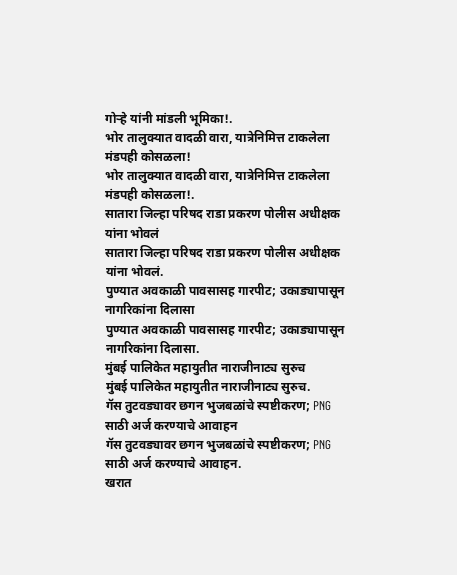गोऱ्हे यांनी मांडली भूमिका!.
भोर तालुक्यात वादळी वारा, यात्रेनिमित्त टाकलेला मंडपही कोसळला!
भोर तालुक्यात वादळी वारा, यात्रेनिमित्त टाकलेला मंडपही कोसळला!.
सातारा जिल्हा परिषद राडा प्रकरण पोलीस अधीक्षक यांना भोवलं
सातारा जिल्हा परिषद राडा प्रकरण पोलीस अधीक्षक यांना भोवलं.
पुण्यात अवकाळी पावसासह गारपीट; उकाड्यापासून नागरिकांना दिलासा
पुण्यात अवकाळी पावसासह गारपीट; उकाड्यापासून नागरिकांना दिलासा.
मुंबई पालिकेत महायुतीत नाराजीनाट्य सुरुच
मुंबई पालिकेत महायुतीत नाराजीनाट्य सुरुच.
गॅस तुटवड्यावर छगन भुजबळांचे स्पष्टीकरण; PNG साठी अर्ज करण्याचे आवाहन
गॅस तुटवड्यावर छगन भुजबळांचे स्पष्टीकरण; PNG साठी अर्ज करण्याचे आवाहन.
खरात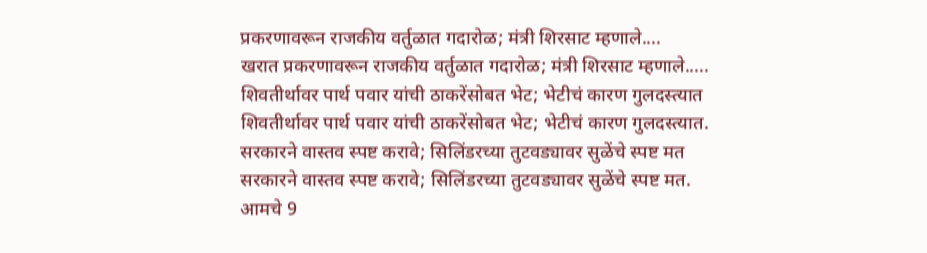प्रकरणावरून राजकीय वर्तुळात गदारोळ; मंत्री शिरसाट म्हणाले....
खरात प्रकरणावरून राजकीय वर्तुळात गदारोळ; मंत्री शिरसाट म्हणाले.....
शिवतीर्थावर पार्थ पवार यांची ठाकरेंसोबत भेट; भेटीचं कारण गुलदस्त्यात
शिवतीर्थावर पार्थ पवार यांची ठाकरेंसोबत भेट; भेटीचं कारण गुलदस्त्यात.
सरकारने वास्तव स्पष्ट करावे; सिलिंडरच्या तुटवड्यावर सुळेंचे स्पष्ट मत
सरकारने वास्तव स्पष्ट करावे; सिलिंडरच्या तुटवड्यावर सुळेंचे स्पष्ट मत.
आमचे 9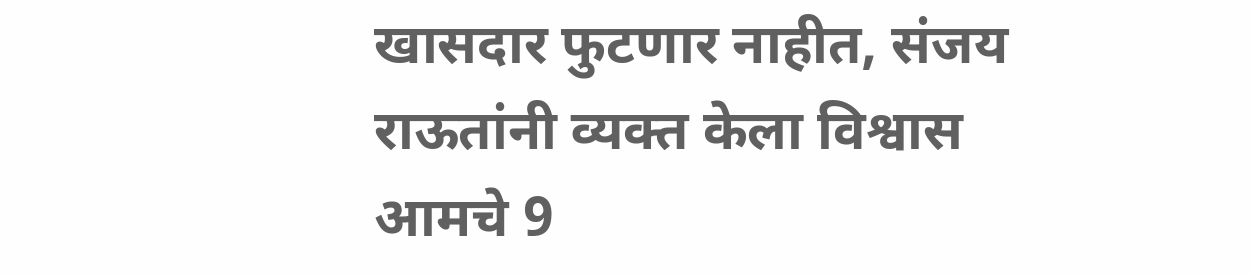खासदार फुटणार नाहीत, संजय राऊतांनी व्यक्त केला विश्वास
आमचे 9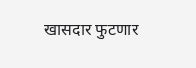खासदार फुटणार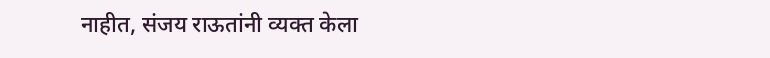नाहीत, संजय राऊतांनी व्यक्त केला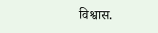विश्वास.